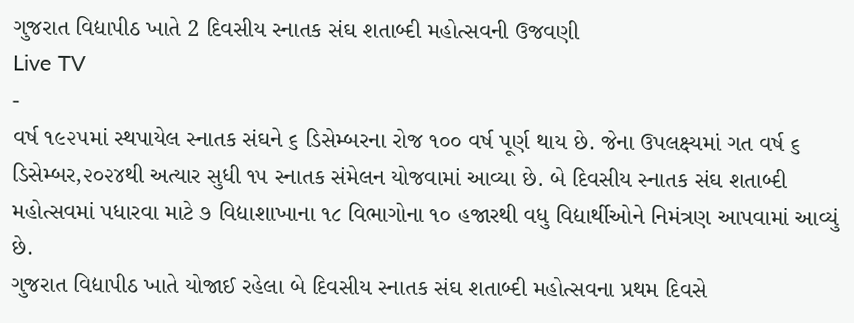ગુજરાત વિદ્યાપીઠ ખાતે 2 દિવસીય સ્નાતક સંઘ શતાબ્દી મહોત્સવની ઉજવણી
Live TV
-
વર્ષ ૧૯૨૫માં સ્થપાયેલ સ્નાતક સંઘને ૬ ડિસેમ્બરના રોજ ૧૦૦ વર્ષ પૂર્ણ થાય છે. જેના ઉપલક્ષ્યમાં ગત વર્ષ ૬ ડિસેમ્બર,૨૦૨૪થી અત્યાર સુધી ૧૫ સ્નાતક સંમેલન યોજવામાં આવ્યા છે. બે દિવસીય સ્નાતક સંઘ શતાબ્દી મહોત્સવમાં પધારવા માટે ૭ વિદ્યાશાખાના ૧૮ વિભાગોના ૧૦ હજારથી વધુ વિદ્યાર્થીઓને નિમંત્રણ આપવામાં આવ્યું છે.
ગુજરાત વિદ્યાપીઠ ખાતે યોજાઈ રહેલા બે દિવસીય સ્નાતક સંઘ શતાબ્દી મહોત્સવના પ્રથમ દિવસે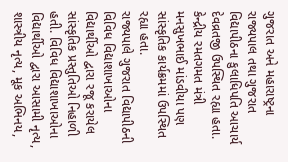ગુજરાત અને મહારાષ્ટ્રના રાજ્યપાલ તથા ગુજરાત વિદ્યાપીઠના કુલાધિપતિ આચાર્ય દેવવ્રતજી ઉપસ્થિત રહ્યા હતા. કેન્દ્રીય રમતગમત મંત્રી મનસુખભાઈ માંડવીયા પણ સાંસ્કૃતિક કાર્યક્રમમાં ઉપસ્થિત રહ્યા હતા.
રાજ્યપાલે ગુજરાત વિદ્યાપીઠની વિવિધ વિદ્યાશાખાઓના વિદ્યાર્થીઓ દ્વારા રજૂ કરાયેલ સાંસ્કૃતિક પ્રસ્તુતિઓ નિહાળી હતી. વિવિધ વિદ્યાશાખાઓના વિદ્યાર્થીઓ દ્વારા આસામી નૃત્ય, શાસ્ત્રીય નૃત્ય, મૂક અભિનય,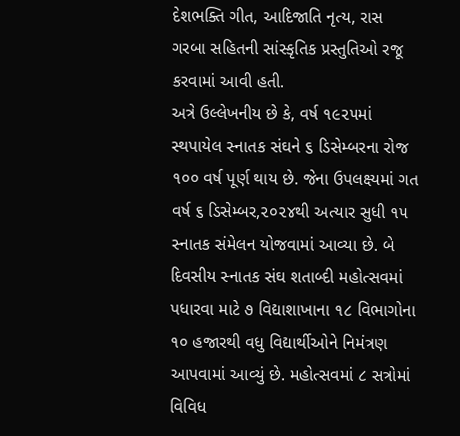દેશભક્તિ ગીત, આદિજાતિ નૃત્ય, રાસ ગરબા સહિતની સાંસ્કૃતિક પ્રસ્તુતિઓ રજૂ કરવામાં આવી હતી.
અત્રે ઉલ્લેખનીય છે કે, વર્ષ ૧૯૨૫માં સ્થપાયેલ સ્નાતક સંઘને ૬ ડિસેમ્બરના રોજ ૧૦૦ વર્ષ પૂર્ણ થાય છે. જેના ઉપલક્ષ્યમાં ગત વર્ષ ૬ ડિસેમ્બર,૨૦૨૪થી અત્યાર સુધી ૧૫ સ્નાતક સંમેલન યોજવામાં આવ્યા છે. બે દિવસીય સ્નાતક સંઘ શતાબ્દી મહોત્સવમાં પધારવા માટે ૭ વિદ્યાશાખાના ૧૮ વિભાગોના ૧૦ હજારથી વધુ વિદ્યાર્થીઓને નિમંત્રણ આપવામાં આવ્યું છે. મહોત્સવમાં ૮ સત્રોમાં વિવિધ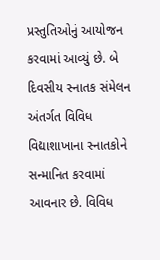પ્રસ્તુતિઓનું આયોજન કરવામાં આવ્યું છે. બે દિવસીય સ્નાતક સંમેલન અંતર્ગત વિવિધ વિદ્યાશાખાના સ્નાતકોને સન્માનિત કરવામાં આવનાર છે. વિવિધ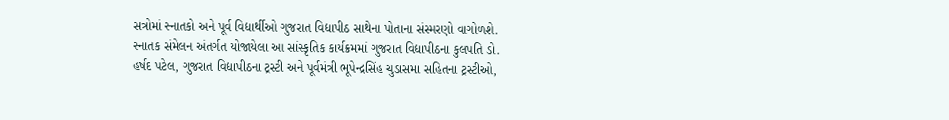સત્રોમાં સ્નાતકો અને પૂર્વ વિદ્યાર્થીઓ ગુજરાત વિદ્યાપીઠ સાથેના પોતાના સંસ્મરણો વાગોળશે.
સ્નાતક સંમેલન અંતર્ગત યોજાયેલા આ સાંસ્કૃતિક કાર્યક્રમમાં ગુજરાત વિદ્યાપીઠના કુલપતિ ડો. હર્ષદ પટેલ, ગુજરાત વિદ્યાપીઠના ટ્રસ્ટી અને પૂર્વમંત્રી ભૂપેન્દ્રસિંહ ચુડાસમા સહિતના ટ્રસ્ટીઓ,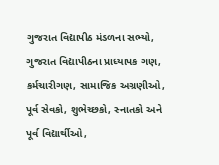ગુજરાત વિદ્યાપીઠ મંડળના સભ્યો, ગુજરાત વિદ્યાપીઠના પ્રાધ્યાપક ગણ, કર્મચારીગણ, સામાજિક અગ્રણીઓ, પૂર્વ સેવકો, શુભેચ્છકો, સ્નાતકો અને પૂર્વ વિદ્યાર્થીઓ,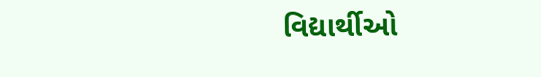વિદ્યાર્થીઓ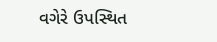વગેરે ઉપસ્થિત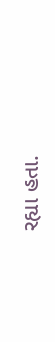રહ્યા હતા.